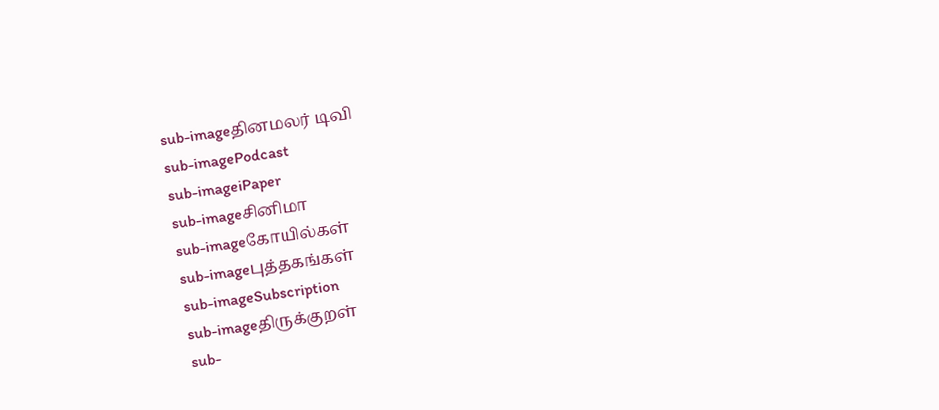sub-imageதினமலர் டிவி
sub-imagePodcast
sub-imageiPaper
sub-imageசினிமா
sub-imageகோயில்கள்
sub-imageபுத்தகங்கள்
sub-imageSubscription
sub-imageதிருக்குறள்
sub-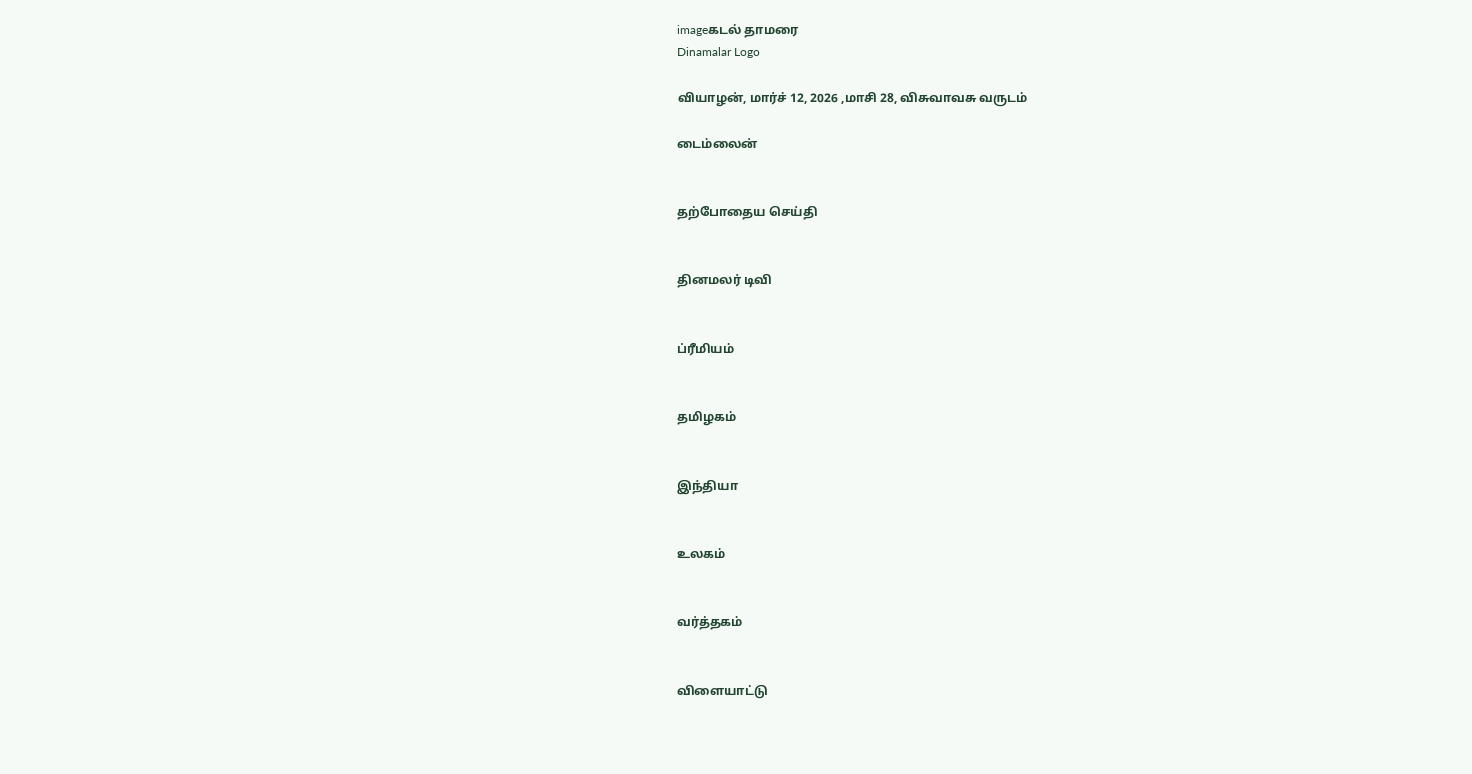imageகடல் தாமரை
Dinamalar Logo

வியாழன், மார்ச் 12, 2026 ,மாசி 28, விசுவாவசு வருடம்

டைம்லைன்


தற்போதைய செய்தி


தினமலர் டிவி


ப்ரீமியம்


தமிழகம்


இந்தியா


உலகம்


வர்த்தகம்


விளையாட்டு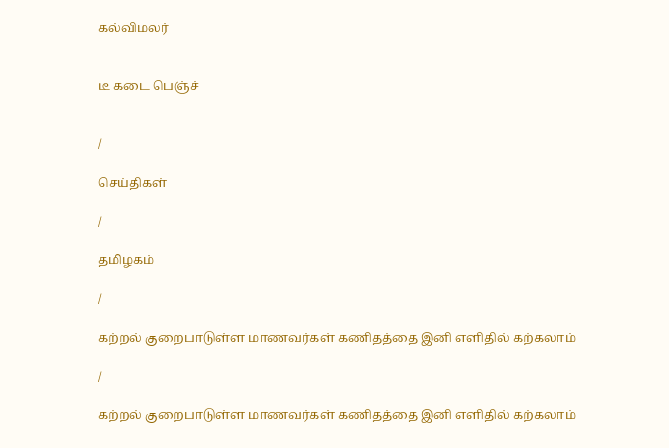கல்விமலர்


டீ கடை பெஞ்ச்


/

செய்திகள்

/

தமிழகம்

/

கற்றல் குறைபாடுள்ள மாணவர்கள் கணிதத்தை இனி எளிதில் கற்கலாம்

/

கற்றல் குறைபாடுள்ள மாணவர்கள் கணிதத்தை இனி எளிதில் கற்கலாம்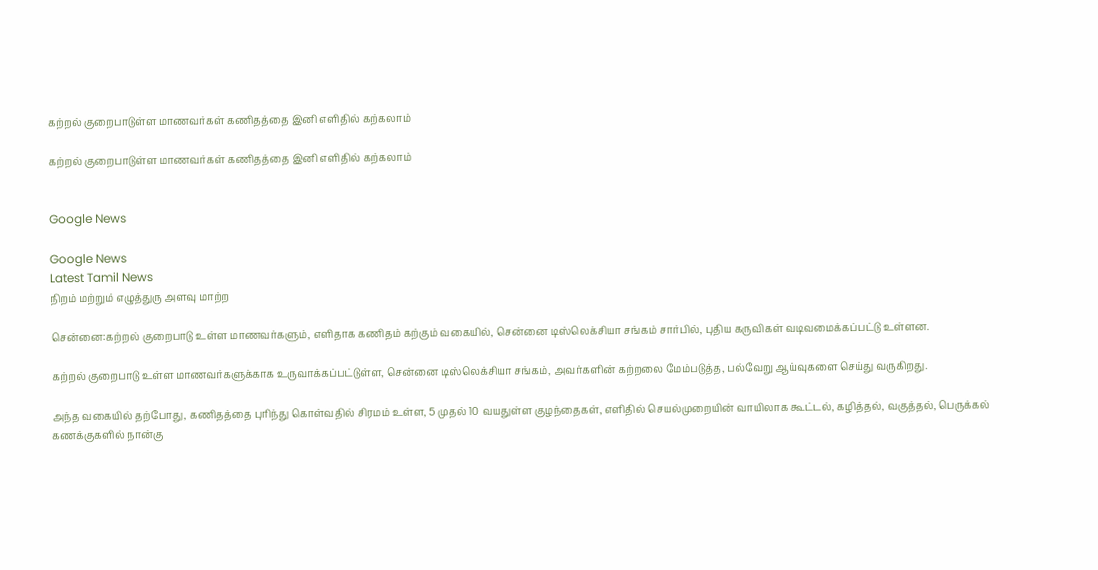கற்றல் குறைபாடுள்ள மாணவர்கள் கணிதத்தை இனி எளிதில் கற்கலாம்

கற்றல் குறைபாடுள்ள மாணவர்கள் கணிதத்தை இனி எளிதில் கற்கலாம்


Google News

Google News
Latest Tamil News
நிறம் மற்றும் எழுத்துரு அளவு மாற்ற

சென்னை:கற்றல் குறைபாடு உள்ள மாணவர்களும், எளிதாக கணிதம் கற்கும் வகையில், சென்னை டிஸ்லெக்சியா சங்கம் சார்பில், புதிய கருவிகள் வடிவமைக்கப்பட்டு உள்ளன.

கற்றல் குறைபாடு உள்ள மாணவர்களுக்காக உருவாக்கப்பட்டுள்ள, சென்னை டிஸ்லெக்சியா சங்கம், அவர்களின் கற்றலை மேம்படுத்த, பல்வேறு ஆய்வுகளை செய்து வருகிறது.

அந்த வகையில் தற்போது, கணிதத்தை புரிந்து கொள்வதில் சிரமம் உள்ள, 5 முதல் 10 வயதுள்ள குழந்தைகள், எளிதில் செயல்முறையின் வாயிலாக கூட்டல், கழித்தல், வகுத்தல், பெருக்கல் கணக்குகளில் நான்கு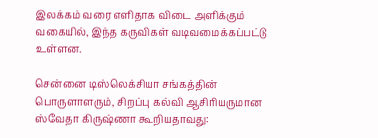இலக்கம் வரை எளிதாக விடை அளிக்கும் வகையில், இந்த கருவிகள் வடிவமைக்கப்பட்டு உள்ளன.

சென்னை டிஸ்லெக்சியா சங்கத்தின் பொருளாளரும், சிறப்பு கல்வி ஆசிரியருமான ஸ்வேதா கிருஷ்ணா கூறியதாவது: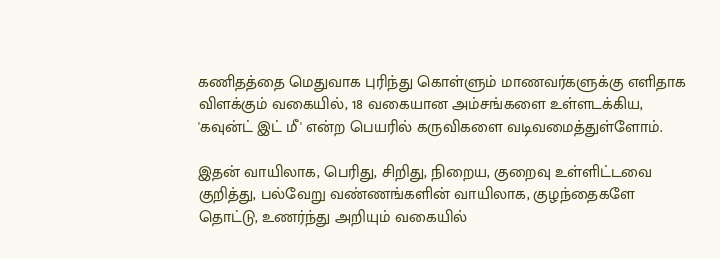கணிதத்தை மெதுவாக புரிந்து கொள்ளும் மாணவர்களுக்கு எளிதாக விளக்கும் வகையில், 18 வகையான அம்சங்களை உள்ளடக்கிய, 'கவுன்ட் இட் மீ' என்ற பெயரில் கருவிகளை வடிவமைத்துள்ளோம்.

இதன் வாயிலாக, பெரிது, சிறிது, நிறைய, குறைவு உள்ளிட்டவை குறித்து, பல்வேறு வண்ணங்களின் வாயிலாக, குழந்தைகளே தொட்டு, உணர்ந்து அறியும் வகையில்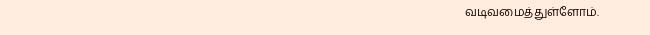வடிவமைத்துள்ளோம்.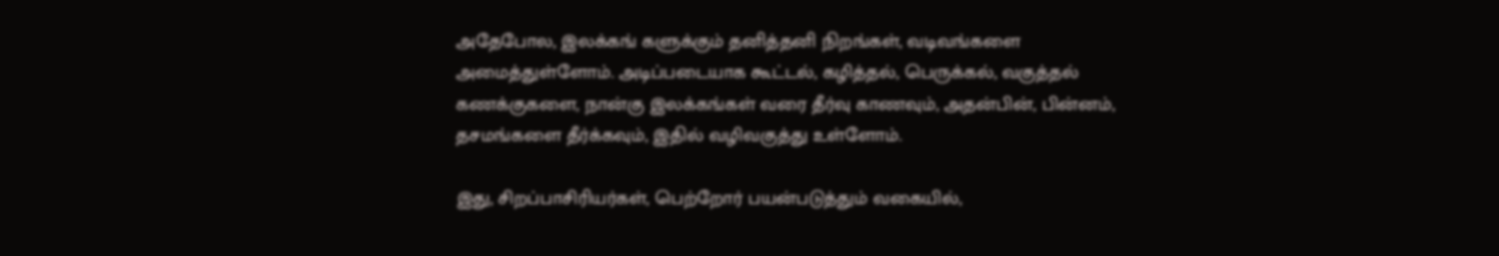அதேபோல, இலக்கங் களுக்கும் தனித்தனி நிறங்கள், வடிவங்களை அமைத்துள்ளோம். அடிப்படையாக கூட்டல், கழித்தல், பெருக்கல், வகுத்தல் கணக்குகளை, நான்கு இலக்கங்கள் வரை தீர்வு காணவும், அதன்பின், பின்னம், தசமங்களை தீர்க்கவும், இதில் வழிவகுத்து உள்ளோம்.

இது, சிறப்பாசிரியர்கள், பெற்றோர் பயன்படுத்தும் வகையில்,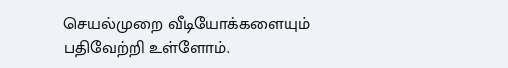செயல்முறை வீடியோக்களையும் பதிவேற்றி உள்ளோம்.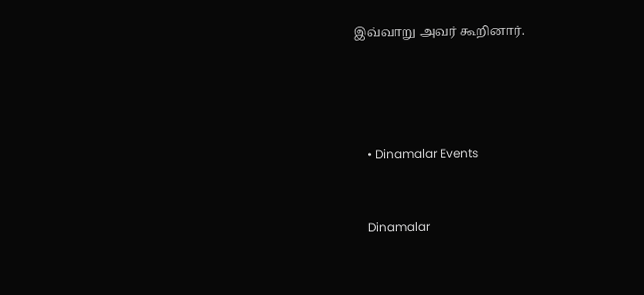இவ்வாறு அவர் கூறினார்.




    • Dinamalar Events


    Dinamalar